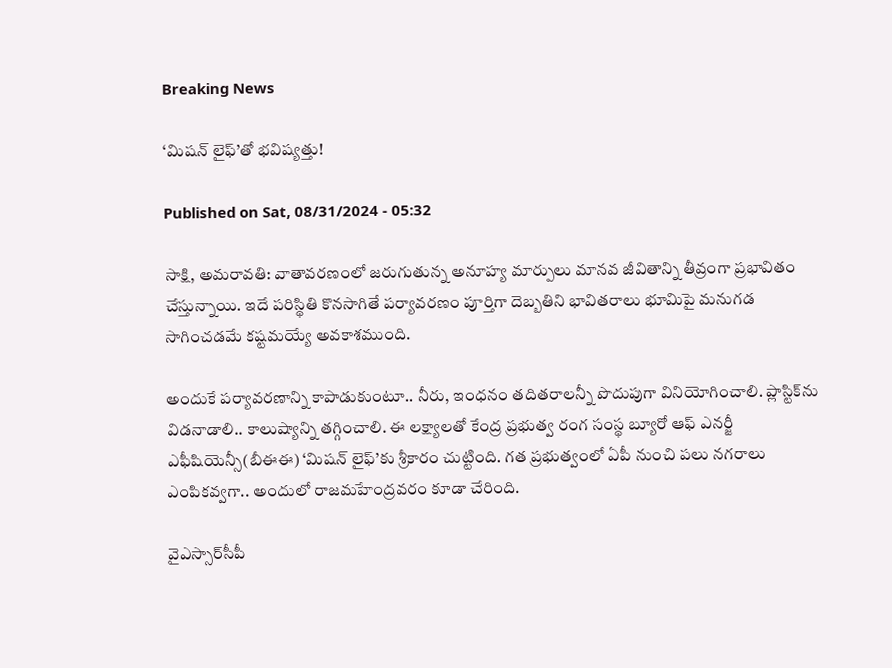Breaking News

‘మిషన్‌ లైఫ్‌’తో భవిష్యత్తు!

Published on Sat, 08/31/2024 - 05:32

సాక్షి, అమరావతి: వాతావరణంలో జరుగుతున్న అనూహ్య మార్పులు మానవ జీవితాన్ని తీవ్రంగా ప్రభావితం చేస్తున్నాయి. ఇదే పరిస్థితి కొనసాగితే పర్యావరణం పూర్తిగా దెబ్బతిని భావితరాలు భూమిపై మనుగడ సాగించడమే కష్టమయ్యే అవకాశముంది.

అందుకే పర్యావరణాన్ని కాపాడుకుంటూ.. నీరు, ఇంధనం తదితరాలన్నీ పొదుపుగా వినియోగించాలి. ప్లాస్టిక్‌ను విడనాడాలి.. కాలుష్యాన్ని తగ్గించాలి. ఈ లక్ష్యాలతో కేంద్ర ప్రభుత్వ రంగ సంస్థ బ్యూరో ఆఫ్‌ ఎనర్జీ ఎఫీషియెన్సీ(బీఈఈ) ‘మిషన్‌ లైఫ్‌’కు శ్రీకారం చుట్టింది. గత ప్రభుత్వంలో ఏపీ నుంచి పలు నగరాలు ఎంపికవ్వగా.. అందులో రాజమహేంద్రవరం కూడా చేరింది.

వైఎస్సార్‌సీపీ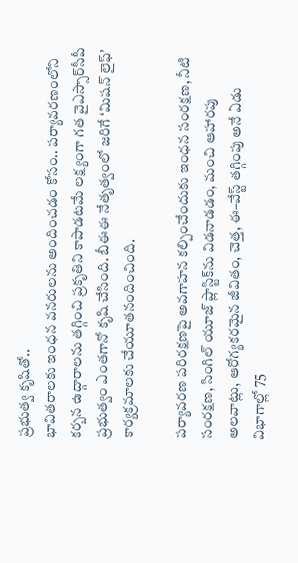ప్రభుత్వ కృషితో..
భావితరాలకు ఇంధన వనరులను అందించడం కోసం.. పర్యావరణంలోని కర్బన ఉద్గారాలను తగ్గించి ప్రకృతిని కాపాడటమే లక్ష్యంగా గత వైఎస్సార్‌సీపీ ప్రభుత్వం ఎంతగానో కృషి చేసింది. బీఈఈ నేతృత్వంలో జరిగే ‘మిషన్‌ లైఫ్‌’ కార్యక్రమాలకు చేయూతనందించింది.

పర్యావరణ పరిరక్షణపై అవగాహన కల్పించేందుకు ఇంధన సంరక్షణ, నీటి సంరక్షణ, సింగిల్‌ యూజ్‌ ప్లాస్టిక్‌ను విడనాడడం, మంచి ఆహారపు అలవాట్లు, ఆరోగ్యకరమైన జీవితం, చెత్త, ఈ–వేస్ట్‌ తగ్గింపు అనే ఏడు విభాగాల్లో 75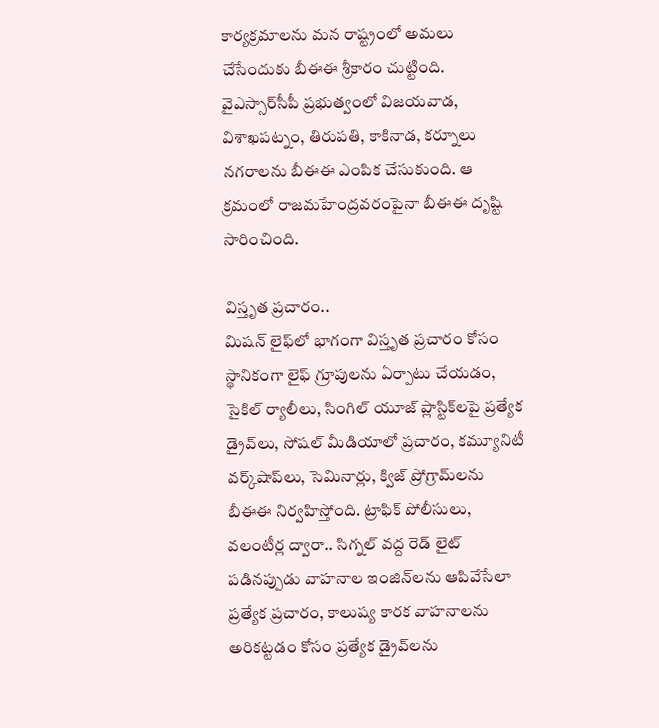కార్యక్రమాలను మన రాష్ట్రంలో అమలు చేసేందుకు బీఈఈ శ్రీకారం చుట్టింది. వైఎస్సార్‌సీపీ ప్రభుత్వంలో విజయవాడ, విశాఖపట్నం, తిరుపతి, కాకినాడ, కర్నూలు నగరాలను బీఈఈ ఎంపిక చేసుకుంది. ఆ క్రమంలో రాజమహేంద్రవరంపైనా బీఈఈ దృష్టి సారించింది.

విస్తృత ప్రచారం..
మిషన్‌ లైఫ్‌లో భాగంగా విస్తృత ప్రచారం కోసం స్థానికంగా లైఫ్‌ గ్రూపులను ఏర్పాటు చేయడం, సైకిల్‌ ర్యాలీలు, సింగిల్‌ యూజ్‌ ప్లాస్టిక్‌లపై ప్రత్యేక డ్రైవ్‌లు, సోషల్‌ మీడియాలో ప్రచారం, కమ్యూనిటీ వర్క్‌షాప్‌లు, సెమినార్లు, క్విజ్‌ ప్రోగ్రామ్‌లను బీఈఈ నిర్వహిస్తోంది. ట్రాఫిక్‌ పోలీసులు, వలంటీర్ల ద్వారా.. సిగ్నల్‌ వద్ద రెడ్‌ లైట్‌ పడినప్పుడు వాహనాల ఇంజిన్‌లను ఆపివేసేలా ప్రత్యేక ప్రచారం, కాలుష్య కారక వాహనాలను అరికట్టడం కోసం ప్రత్యేక డ్రైవ్‌లను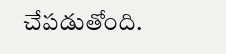చేపడుతోంది.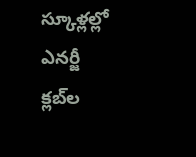స్కూళ్లల్లో ఎనర్జీ క్లబ్‌ల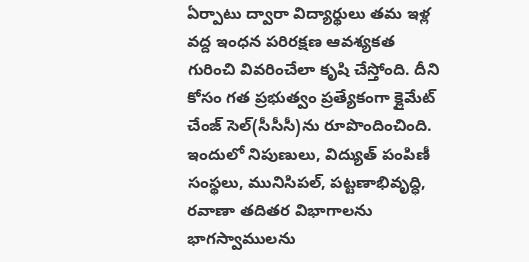ఏర్పాటు ద్వారా విద్యార్థులు తమ ఇళ్ల వద్ద ఇంధన పరిరక్షణ ఆవశ్యకత గురించి వివరించేలా కృషి చేస్తోంది. దీని కోసం గత ప్రభుత్వం ప్రత్యేకంగా క్లైమేట్‌ చేంజ్‌ సెల్‌(సీసీసీ)ను రూపొందించింది. ఇందులో నిపుణులు, విద్యుత్‌ పంపిణీ సంస్థలు, మునిసిపల్, పట్టణాభివృద్ధి, రవాణా తదితర విభాగాలను భాగస్వాములను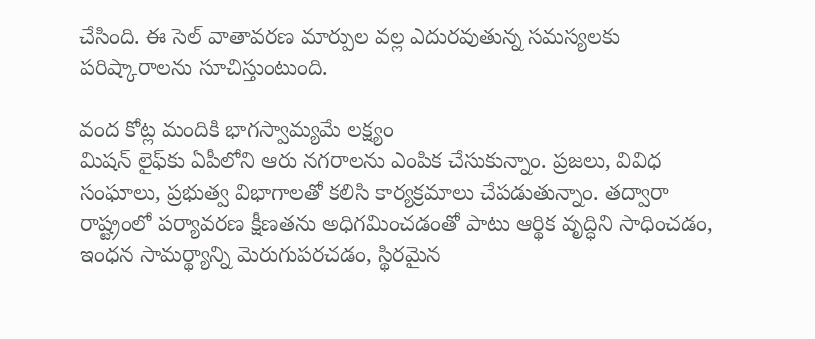చేసింది. ఈ సెల్‌ వాతావరణ మార్పుల వల్ల ఎదురవుతున్న సమస్యలకు పరిష్కారాలను సూచిస్తుంటుంది.

వంద కోట్ల మందికి భాగస్వామ్యమే లక్ష్యం
మిషన్‌ లైఫ్‌కు ఏపీలోని ఆరు నగరాలను ఎంపిక చేసుకున్నాం. ప్రజలు, వివిధ సంఘాలు, ప్రభుత్వ విభాగాలతో కలిసి కార్యక్రమాలు చేపడుతున్నాం. తద్వారా రాష్ట్రంలో పర్యావరణ క్షీణతను అధిగమించడంతో పాటు ఆర్థిక వృద్ధిని సాధించడం, ఇంధన సామర్థ్యాన్ని మెరుగుపరచడం, స్థిరమైన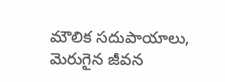మౌలిక సదుపాయాలు, మెరుగైన జీవన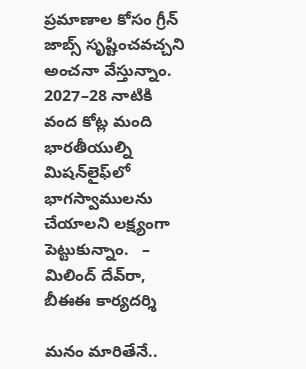ప్రమాణాల కోసం గ్రీన్‌ జాబ్స్‌ సృష్టించవచ్చని అంచనా వేస్తున్నాం. 2027–28 నాటికి వంద కోట్ల మంది భారతీయుల్ని మిషన్‌లైఫ్‌లో భాగస్వాములను చేయాలని లక్ష్యంగా పెట్టుకున్నాం.   – మిలింద్‌ దేవ్‌రా, బీఈఈ కార్యదర్శి

మనం మారితేనే..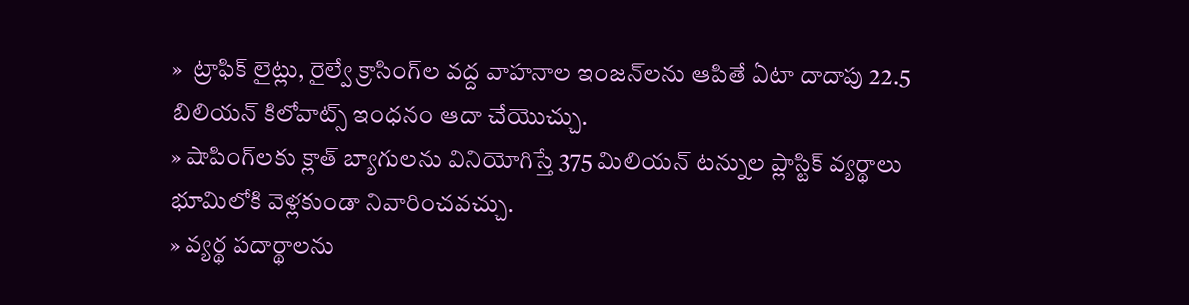»  ట్రాఫిక్‌ లైట్లు, రైల్వే క్రాసింగ్‌ల వద్ద వాహనాల ఇంజన్‌లను ఆపితే ఏటా దాదాపు 22.5 బిలియన్‌ కిలోవాట్స్‌ ఇంధనం ఆదా చేయొచ్చు.
» షాపింగ్‌లకు క్లాత్‌ బ్యాగులను వినియోగిస్తే 375 మిలియన్‌ టన్నుల ప్లాస్టిక్‌ వ్యర్థాలు భూమిలోకి వెళ్లకుండా నివారించవచ్చు.
» వ్యర్థ పదార్థాలను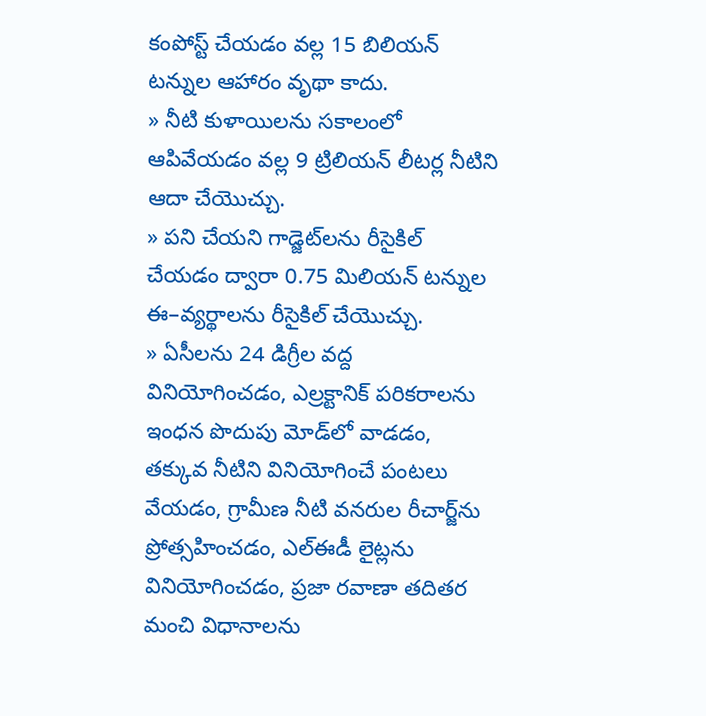కంపోస్ట్‌ చేయడం వల్ల 15 బిలియన్‌ టన్నుల ఆహారం వృథా కాదు.
» నీటి కుళాయిలను సకాలంలో ఆపివేయడం వల్ల 9 ట్రిలియన్‌ లీటర్ల నీటిని ఆదా చేయొచ్చు.
» పని చేయని గాడ్జెట్‌లను రీసైకిల్‌ చేయడం ద్వారా 0.75 మిలియన్‌ టన్నుల ఈ–వ్యర్థాలను రీసైకిల్‌ చేయొచ్చు.
» ఏసీలను 24 డిగ్రీల వద్ద వినియోగించడం, ఎల్రక్టానిక్‌ పరికరాలను ఇంధన పొదుపు మోడ్‌లో వాడడం, తక్కువ నీటిని వినియోగించే పంటలు వేయడం, గ్రామీణ నీటి వనరుల రీచార్జ్‌ను ప్రోత్సహించడం, ఎల్‌ఈడీ లైట్లను వినియోగించడం, ప్రజా రవాణా తదితర మంచి విధానాలను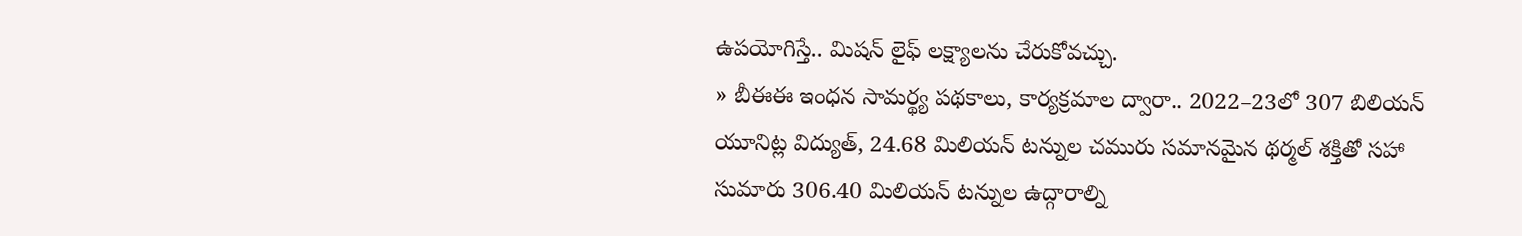ఉపయోగిస్తే.. మిషన్‌ లైఫ్‌ లక్ష్యాలను చేరుకోవచ్చు.
» బీఈఈ ఇంధన సామర్థ్య పథకాలు, కార్యక్రమాల ద్వారా.. 2022–23లో 307 బిలియన్‌ యూనిట్ల విద్యుత్, 24.68 మిలియన్‌ టన్నుల చమురు సమానమైన థర్మల్‌ శక్తితో సహా సుమారు 306.40 మిలియన్‌ టన్నుల ఉద్గారాల్ని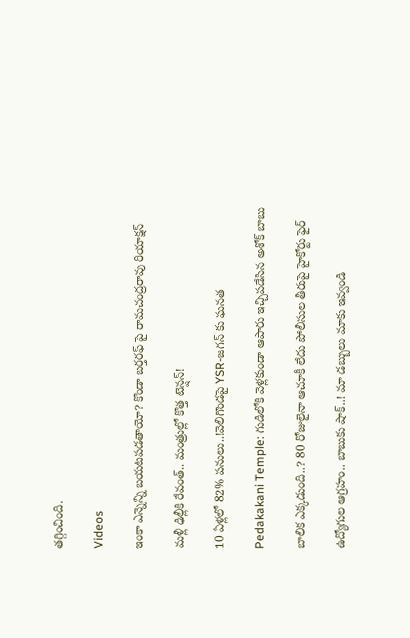తగ్గించింది.

Videos

ఇంకా ఎన్నెన్ని బయటపడతాయో? కొండా బర్తరఫ్ పై రామచంద్రరావు రియాక్షన్

మళ్లీ ఢిల్లీకి రేవంత్.. మంత్రుల్లో కొత్త టెన్షన్!

10 ఏళ్లలో 82% పనులు..!వెలిగొండపై YSR-జగన్ కు ఘనత

Pedakakani Temple: గుడిలోకి వెళ్లకుండా ఆపారు ఇచ్చిపడేసిన అశోక్ బాబు

బాలిక ఎక్కడుంది..? 80 రోజులైనా ఆచూకీ లేదు పోలీసుల తీరుపై హైకోర్టు ఫైర్

ఉద్యోగుల ఆగ్రహం.. బాబుకు షాక్..! మా డబ్బులు మాకు ఇవ్వండి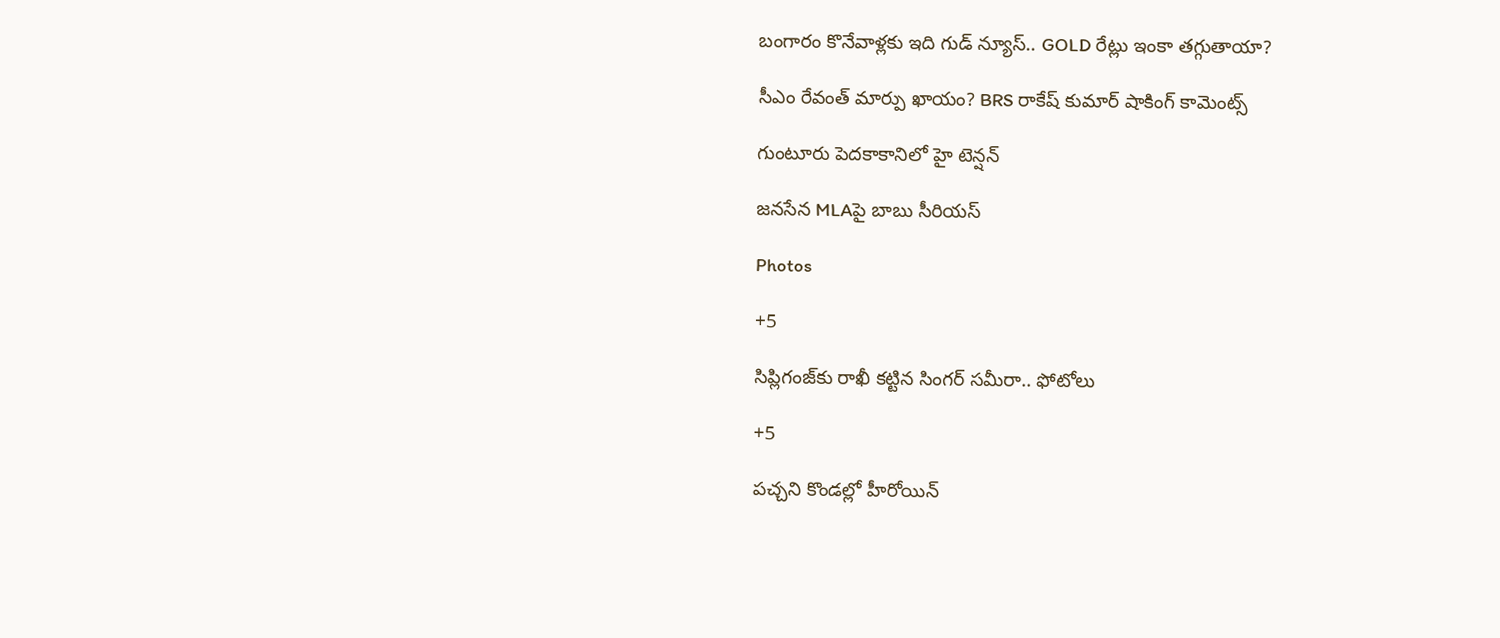బంగారం కొనేవాళ్లకు ఇది గుడ్ న్యూస్.. GOLD రేట్లు ఇంకా తగ్గుతాయా?

సీఎం రేవంత్ మార్పు ఖాయం? BRS రాకేష్ కుమార్ షాకింగ్ కామెంట్స్

గుంటూరు పెదకాకానిలో హై టెన్షన్

జనసేన MLAపై బాబు సీరియస్

Photos

+5

సిప్లిగంజ్‌కు రాఖీ కట్టిన సింగర్ సమీరా.. ఫోటోలు

+5

పచ్చని కొండల్లో హీరోయిన్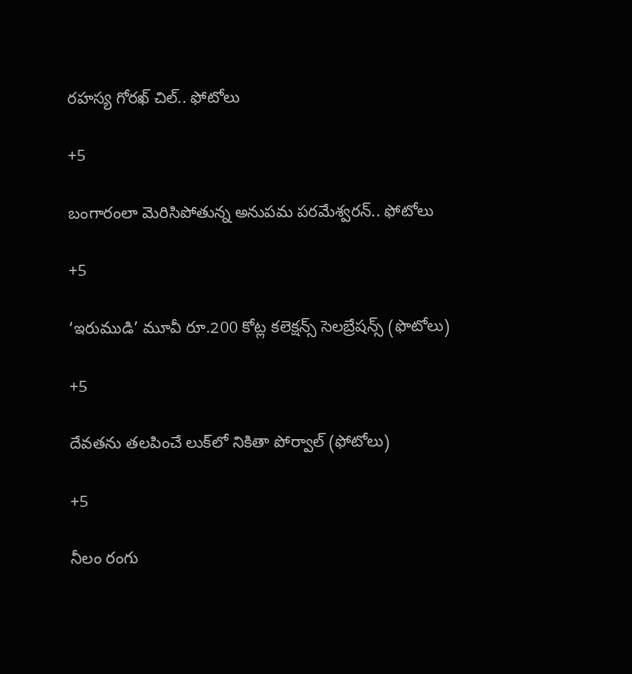రహస్య గోరఖ్ చిల్.. ఫోటోలు

+5

బంగారంలా మెరిసిపోతున్న అనుపమ పరమేశ్వరన్.. ఫోటోలు

+5

‘ఇరుముడి’ మూవీ రూ.200 కోట్ల కలెక్షన్స్ సెలబ్రేషన్స్ (ఫొటోలు)

+5

దేవతను తలపించే లుక్‌లో నికితా పోర్వాల్‌ (ఫోటోలు)

+5

నీలం రంగు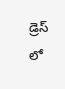డ్రెస్ లో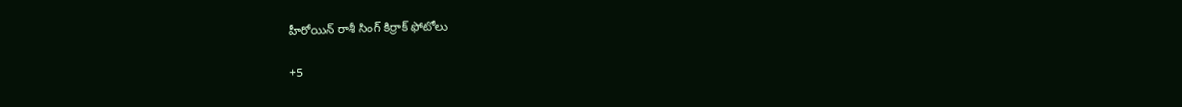హీరోయిన్ రాశీ సింగ్ కిర్రాక్ ఫోటోలు

+5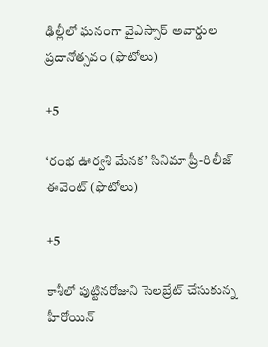ఢిల్లీలో ఘనంగా వైఎస్సార్‌ అవార్డుల ప్రదానోత్సవం (ఫొటోలు)

+5

‘రంభ ఊర్వశి మేనక’ సినిమా ప్రీ-రిలీజ్ ఈవెంట్‌ (ఫొటోలు)

+5

కాశీలో పుట్టినరోజుని సెలబ్రేట్ చేసుకున్న హీరోయిన్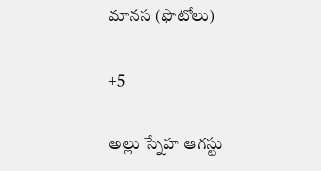మానస (ఫొటోలు)

+5

అల్లు స్నేహ ఆగస్టు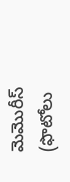మెమొరీస్ (ఫొటోలు